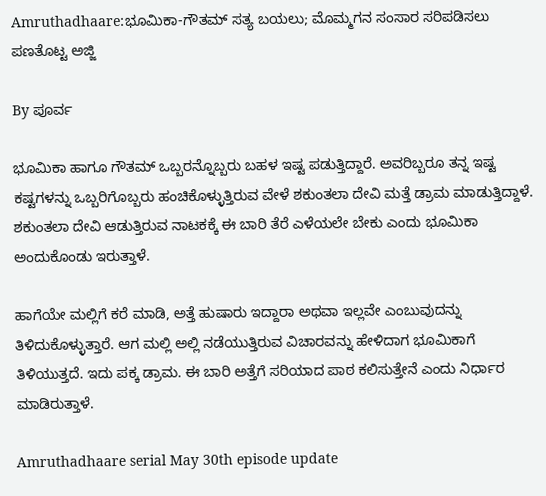Amruthadhaare:ಭೂಮಿಕಾ-ಗೌತಮ್ ಸತ್ಯ ಬಯಲು; ಮೊಮ್ಮಗನ ಸಂಸಾರ ಸರಿಪಡಿಸಲು ಪಣತೊಟ್ಟ ಅಜ್ಜಿ

By ಪೂರ್ವ

ಭೂಮಿಕಾ ಹಾಗೂ ಗೌತಮ್ ಒಬ್ಬರನ್ನೊಬ್ಬರು ಬಹಳ ಇಷ್ಟ ಪಡುತ್ತಿದ್ದಾರೆ. ಅವರಿಬ್ಬರೂ ತನ್ನ ಇಷ್ಟ ಕಷ್ಟಗಳನ್ನು ಒಬ್ಬರಿಗೊಬ್ಬರು ಹಂಚಿಕೊಳ್ಳುತ್ತಿರುವ ವೇಳೆ ಶಕುಂತಲಾ ದೇವಿ ಮತ್ತೆ ಡ್ರಾಮ ಮಾಡುತ್ತಿದ್ದಾಳೆ. ಶಕುಂತಲಾ ದೇವಿ ಆಡುತ್ತಿರುವ ನಾಟಕಕ್ಕೆ ಈ ಬಾರಿ ತೆರೆ ಎಳೆಯಲೇ ಬೇಕು ಎಂದು ಭೂಮಿಕಾ ಅಂದುಕೊಂಡು ಇರುತ್ತಾಳೆ.

ಹಾಗೆಯೇ ಮಲ್ಲಿಗೆ ಕರೆ ಮಾಡಿ, ಅತ್ತೆ ಹುಷಾರು ಇದ್ದಾರಾ ಅಥವಾ ಇಲ್ಲವೇ ಎಂಬುವುದನ್ನು ತಿಳಿದುಕೊಳ್ಳುತ್ತಾರೆ. ಆಗ ಮಲ್ಲಿ ಅಲ್ಲಿ ನಡೆಯುತ್ತಿರುವ ವಿಚಾರವನ್ನು ಹೇಳಿದಾಗ ಭೂಮಿಕಾಗೆ ತಿಳಿಯುತ್ತದೆ. ಇದು ಪಕ್ಕ ಡ್ರಾಮ. ಈ ಬಾರಿ ಅತ್ತೆಗೆ ಸರಿಯಾದ ಪಾಠ ಕಲಿಸುತ್ತೇನೆ ಎಂದು ನಿರ್ಧಾರ ಮಾಡಿರುತ್ತಾಳೆ.

Amruthadhaare serial May 30th episode update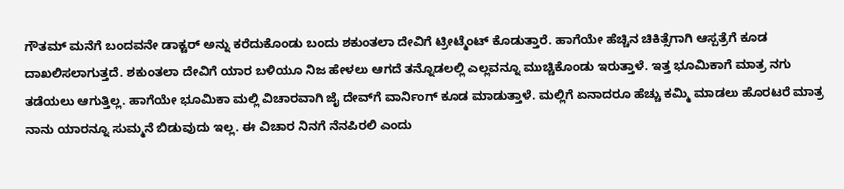ಗೌತಮ್ ಮನೆಗೆ ಬಂದವನೇ ಡಾಕ್ಟರ್‌ ಅನ್ನು ಕರೆದುಕೊಂಡು ಬಂದು ಶಕುಂತಲಾ ದೇವಿಗೆ ಟ್ರೀಟ್ಮೆಂಟ್ ಕೊಡುತ್ತಾರೆ. ಹಾಗೆಯೇ ಹೆಚ್ಚಿನ ಚಿಕಿತ್ಸೆಗಾಗಿ ಆಸ್ಪತ್ರೆಗೆ ಕೂಡ ದಾಖಲಿಸಲಾಗುತ್ತದೆ. ಶಕುಂತಲಾ ದೇವಿಗೆ ಯಾರ ಬಳಿಯೂ ನಿಜ ಹೇಳಲು ಆಗದೆ ತನ್ನೊಡಲಲ್ಲಿ ಎಲ್ಲವನ್ನೂ ಮುಚ್ಚಿಕೊಂಡು ಇರುತ್ತಾಳೆ. ಇತ್ತ ಭೂಮಿಕಾಗೆ ಮಾತ್ರ ನಗು ತಡೆಯಲು ಆಗುತ್ತಿಲ್ಲ. ಹಾಗೆಯೇ ಭೂಮಿಕಾ ಮಲ್ಲಿ ವಿಚಾರವಾಗಿ ಜೈ ದೇವ್‌ಗೆ ವಾರ್ನಿಂಗ್ ಕೂಡ ಮಾಡುತ್ತಾಳೆ. ಮಲ್ಲಿಗೆ ಏನಾದರೂ ಹೆಚ್ಚು ಕಮ್ಮಿ ಮಾಡಲು ಹೊರಟರೆ ಮಾತ್ರ ನಾನು ಯಾರನ್ನೂ ಸುಮ್ಮನೆ ಬಿಡುವುದು ಇಲ್ಲ. ಈ ವಿಚಾರ ನಿನಗೆ ನೆನಪಿರಲಿ ಎಂದು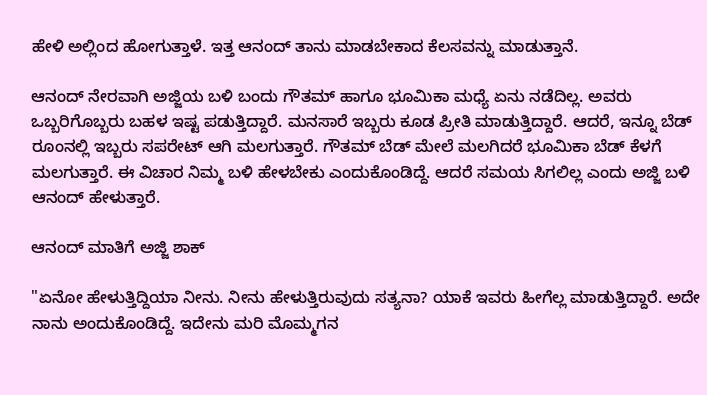ಹೇಳಿ ಅಲ್ಲಿಂದ ಹೋಗುತ್ತಾಳೆ. ಇತ್ತ ಆನಂದ್ ತಾನು ಮಾಡಬೇಕಾದ ಕೆಲಸವನ್ನು ಮಾಡುತ್ತಾನೆ.

ಆನಂದ್ ನೇರವಾಗಿ ಅಜ್ಜಿಯ ಬಳಿ ಬಂದು ಗೌತಮ್ ಹಾಗೂ ಭೂಮಿಕಾ ಮಧ್ಯೆ ಏನು ನಡೆದಿಲ್ಲ. ಅವರು ಒಬ್ಬರಿಗೊಬ್ಬರು ಬಹಳ ಇಷ್ಟ ಪಡುತ್ತಿದ್ದಾರೆ. ಮನಸಾರೆ ಇಬ್ಬರು ಕೂಡ ಪ್ರೀತಿ ಮಾಡುತ್ತಿದ್ದಾರೆ. ಆದರೆ, ಇನ್ನೂ ಬೆಡ್ ರೂಂನಲ್ಲಿ ಇಬ್ಬರು ಸಪರೇಟ್ ಆಗಿ ಮಲಗುತ್ತಾರೆ. ಗೌತಮ್ ಬೆಡ್ ಮೇಲೆ ಮಲಗಿದರೆ ಭೂಮಿಕಾ ಬೆಡ್ ಕೆಳಗೆ ಮಲಗುತ್ತಾರೆ. ಈ ವಿಚಾರ ನಿಮ್ಮ ಬಳಿ ಹೇಳಬೇಕು ಎಂದುಕೊಂಡಿದ್ದೆ. ಆದರೆ ಸಮಯ ಸಿಗಲಿಲ್ಲ ಎಂದು ಅಜ್ಜಿ ಬಳಿ ಆನಂದ್ ಹೇಳುತ್ತಾರೆ.

ಆನಂದ್ ಮಾತಿಗೆ ಅಜ್ಜಿ ಶಾಕ್

"ಏನೋ ಹೇಳುತ್ತಿದ್ದಿಯಾ ನೀನು. ನೀನು ಹೇಳುತ್ತಿರುವುದು ಸತ್ಯನಾ? ಯಾಕೆ ಇವರು ಹೀಗೆಲ್ಲ ಮಾಡುತ್ತಿದ್ದಾರೆ. ಅದೇ ನಾನು ಅಂದುಕೊಂಡಿದ್ದೆ. ಇದೇನು ಮರಿ ಮೊಮ್ಮಗನ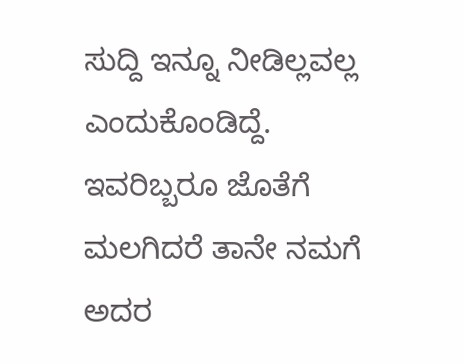ಸುದ್ದಿ ಇನ್ನೂ ನೀಡಿಲ್ಲವಲ್ಲ ಎಂದುಕೊಂಡಿದ್ದೆ. ಇವರಿಬ್ಬರೂ ಜೊತೆಗೆ ಮಲಗಿದರೆ ತಾನೇ ನಮಗೆ ಅದರ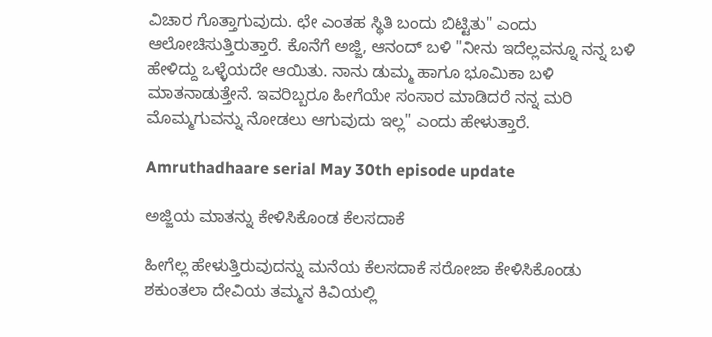ವಿಚಾರ ಗೊತ್ತಾಗುವುದು. ಛೇ ಎಂತಹ ಸ್ಥಿತಿ ಬಂದು ಬಿಟ್ಟಿತು" ಎಂದು ಆಲೋಚಿಸುತ್ತಿರುತ್ತಾರೆ. ಕೊನೆಗೆ ಅಜ್ಜಿ, ಆನಂದ್ ಬಳಿ "ನೀನು ಇದೆಲ್ಲವನ್ನೂ ನನ್ನ ಬಳಿ ಹೇಳಿದ್ದು ಒಳ್ಳೆಯದೇ ಆಯಿತು. ನಾನು ಡುಮ್ಮ ಹಾಗೂ ಭೂಮಿಕಾ ಬಳಿ ಮಾತನಾಡುತ್ತೇನೆ. ಇವರಿಬ್ಬರೂ ಹೀಗೆಯೇ ಸಂಸಾರ ಮಾಡಿದರೆ ನನ್ನ ಮರಿ ಮೊಮ್ಮಗುವನ್ನು ನೋಡಲು ಆಗುವುದು ಇಲ್ಲ" ಎಂದು ಹೇಳುತ್ತಾರೆ.

Amruthadhaare serial May 30th episode update

ಅಜ್ಜಿಯ ಮಾತನ್ನು ಕೇಳಿಸಿಕೊಂಡ ಕೆಲಸದಾಕೆ

ಹೀಗೆಲ್ಲ ಹೇಳುತ್ತಿರುವುದನ್ನು ಮನೆಯ ಕೆಲಸದಾಕೆ ಸರೋಜಾ ಕೇಳಿಸಿಕೊಂಡು ಶಕುಂತಲಾ ದೇವಿಯ ತಮ್ಮನ ಕಿವಿಯಲ್ಲಿ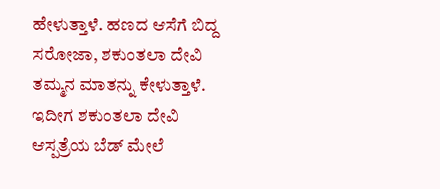ಹೇಳುತ್ತಾಳೆ. ಹಣದ ಆಸೆಗೆ ಬಿದ್ದ ಸರೋಜಾ, ಶಕುಂತಲಾ ದೇವಿ ತಮ್ಮನ ಮಾತನ್ನು ಕೇಳುತ್ತಾಳೆ. ಇದೀಗ ಶಕುಂತಲಾ ದೇವಿ ಆಸ್ಪತ್ರೆಯ ಬೆಡ್ ಮೇಲೆ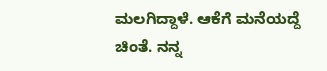ಮಲಗಿದ್ದಾಳೆ. ಆಕೆಗೆ ಮನೆಯದ್ದೆ ಚಿಂತೆ. ನನ್ನ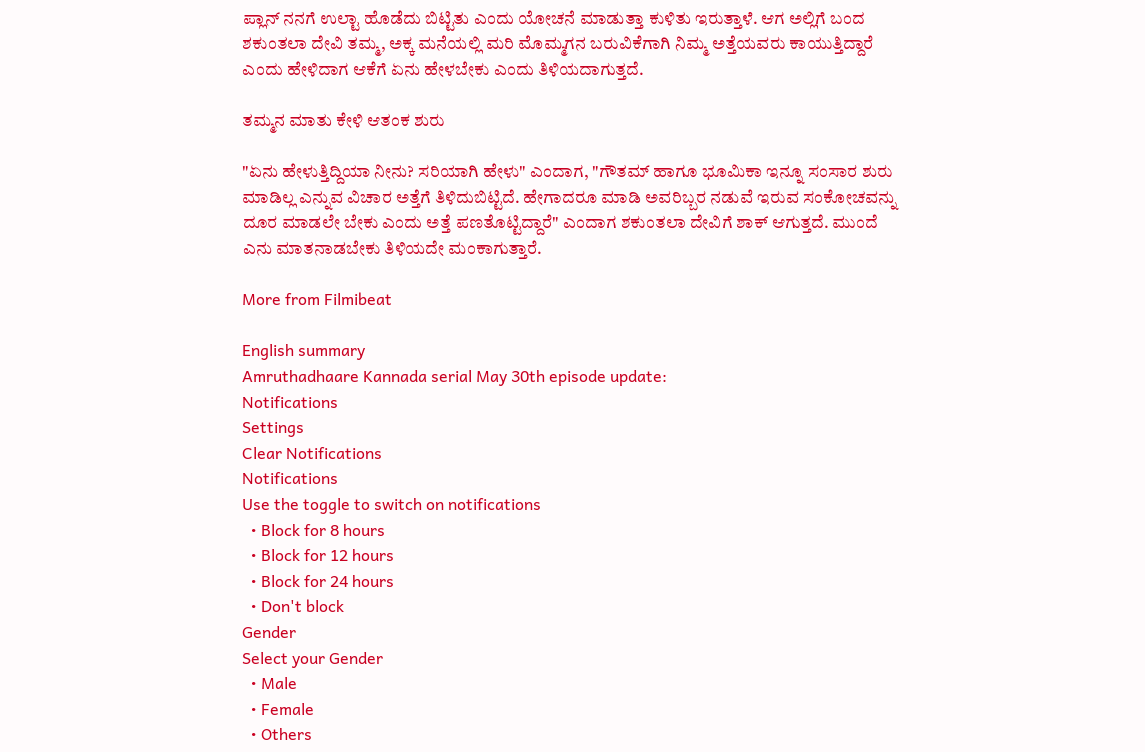ಪ್ಲಾನ್ ನನಗೆ ಉಲ್ಟಾ ಹೊಡೆದು ಬಿಟ್ಟಿತು ಎಂದು ಯೋಚನೆ ಮಾಡುತ್ತಾ ಕುಳಿತು ಇರುತ್ತಾಳೆ. ಆಗ ಅಲ್ಲಿಗೆ ಬಂದ ಶಕುಂತಲಾ ದೇವಿ ತಮ್ಮ, ಅಕ್ಕ ಮನೆಯಲ್ಲಿ ಮರಿ ಮೊಮ್ಮಗನ ಬರುವಿಕೆಗಾಗಿ ನಿಮ್ಮ ಅತ್ತೆಯವರು ಕಾಯುತ್ತಿದ್ದಾರೆ ಎಂದು ಹೇಳಿದಾಗ ಆಕೆಗೆ ಏನು ಹೇಳಬೇಕು ಎಂದು ತಿಳಿಯದಾಗುತ್ತದೆ.

ತಮ್ಮನ ಮಾತು ಕೇಳಿ ಆತಂಕ ಶುರು

"ಏನು ಹೇಳುತ್ತಿದ್ದಿಯಾ ನೀನು? ಸರಿಯಾಗಿ ಹೇಳು" ಎಂದಾಗ, "ಗೌತಮ್ ಹಾಗೂ ಭೂಮಿಕಾ ಇನ್ನೂ ಸಂಸಾರ ಶುರು ಮಾಡಿಲ್ಲ ಎನ್ನುವ ವಿಚಾರ ಅತ್ತೆಗೆ ತಿಳಿದುಬಿಟ್ಟಿದೆ. ಹೇಗಾದರೂ ಮಾಡಿ ಅವರಿಬ್ಬರ ನಡುವೆ ಇರುವ ಸಂಕೋಚವನ್ನು ದೂರ ಮಾಡಲೇ ಬೇಕು ಎಂದು ಅತ್ತೆ ಪಣತೊಟ್ಟಿದ್ದಾರೆ" ಎಂದಾಗ ಶಕುಂತಲಾ ದೇವಿಗೆ ಶಾಕ್ ಆಗುತ್ತದೆ. ಮುಂದೆ ಎನು ಮಾತನಾಡಬೇಕು ತಿಳಿಯದೇ ಮಂಕಾಗುತ್ತಾರೆ.

More from Filmibeat

English summary
Amruthadhaare Kannada serial May 30th episode update:
Notifications
Settings
Clear Notifications
Notifications
Use the toggle to switch on notifications
  • Block for 8 hours
  • Block for 12 hours
  • Block for 24 hours
  • Don't block
Gender
Select your Gender
  • Male
  • Female
  • Others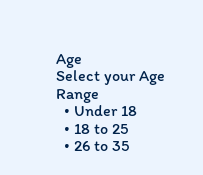Age
Select your Age Range
  • Under 18
  • 18 to 25
  • 26 to 35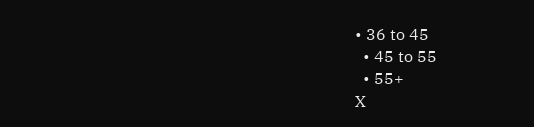• 36 to 45
  • 45 to 55
  • 55+
X